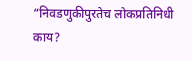“निवडणुकीपुरतेच लोकप्रतिनिधी काय?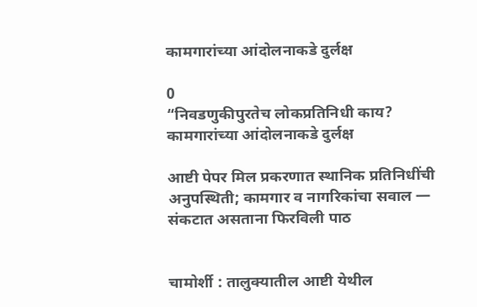कामगारांच्या आंदोलनाकडे दुर्लक्ष

0
“निवडणुकीपुरतेच लोकप्रतिनिधी काय? कामगारांच्या आंदोलनाकडे दुर्लक्ष

आष्टी पेपर मिल प्रकरणात स्थानिक प्रतिनिधींची अनुपस्थिती; कामगार व नागरिकांचा सवाल — संकटात असताना फिरविली पाठ


चामोर्शी : तालुक्यातील आष्टी येथील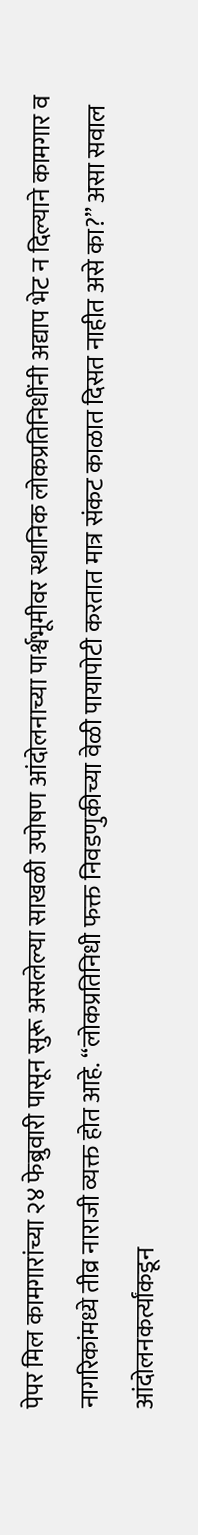पेपर मिल कामगारांच्या २४ फेब्रुवारी पासून सुरू असलेल्या साखळी उपोषण आंदोलनाच्या पार्श्वभूमीवर स्थानिक लोकप्रतिनिधींनी अद्याप भेट न दिल्याने कामगार व नागरिकांमध्ये तीव्र नाराजी व्यक्त होत आहे. “लोकप्रतिनिधी फक्त निवडणुकीच्या वेळी पायापोटी करतात मात्र संकट काळात दिसत नाहीत असे का?” असा सवाल आंदोलनकर्त्यांकडून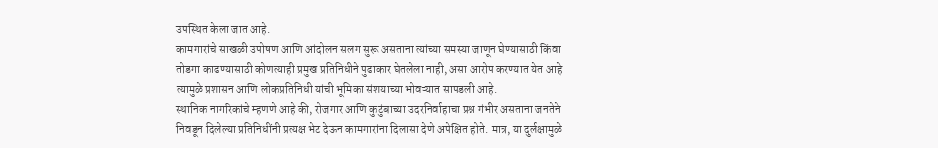उपस्थित केला जात आहे.
कामगारांचे साखळी उपोषण आणि आंदोलन सलग सुरू असताना त्यांच्या समस्या जाणून घेण्यासाठी किंवा तोडगा काढण्यासाठी कोणत्याही प्रमुख प्रतिनिधीने पुढाकार घेतलेला नाही, असा आरोप करण्यात येत आहे त्यामुळे प्रशासन आणि लोकप्रतिनिधी यांची भूमिका संशयाच्या भोवऱ्यात सापडली आहे.
स्थानिक नागरिकांचे म्हणणे आहे की, रोजगार आणि कुटुंबाच्या उदरनिर्वाहाचा प्रश्न गंभीर असताना जनतेने निवडून दिलेल्या प्रतिनिधींनी प्रत्यक्ष भेट देऊन कामगारांना दिलासा देणे अपेक्षित होते. मात्र, या दुर्लक्षामुळे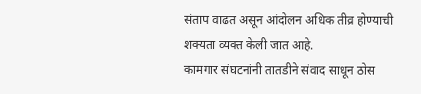संताप वाढत असून आंदोलन अधिक तीव्र होण्याची शक्यता व्यक्त केली जात आहे.
कामगार संघटनांनी तातडीने संवाद साधून ठोस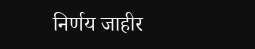निर्णय जाहीर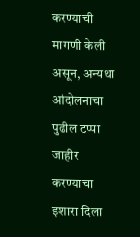करण्याची मागणी केली असून, अन्यथा आंदोलनाचा पुढील टप्पा जाहीर करण्याचा इशारा दिला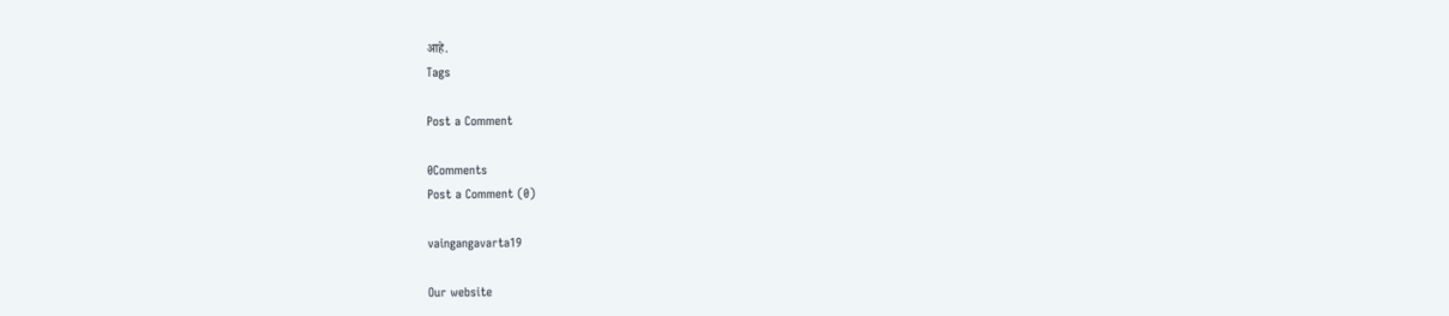आहे.
Tags

Post a Comment

0Comments
Post a Comment (0)

vaingangavarta19

Our website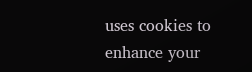uses cookies to enhance your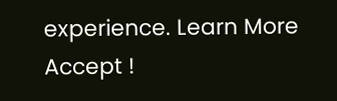experience. Learn More
Accept !